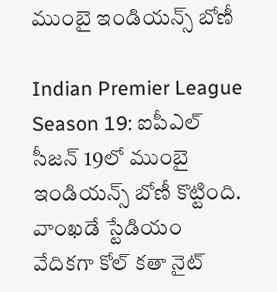ముంబై ఇండియన్స్ బోణీ

Indian Premier League Season 19: ఐపీఎల్ సీజన్ 19లో ముంబై ఇండియన్స్ బోణీ కొట్టింది. వాంఖడే స్టేడియం వేదికగా కోల్ కతా నైట్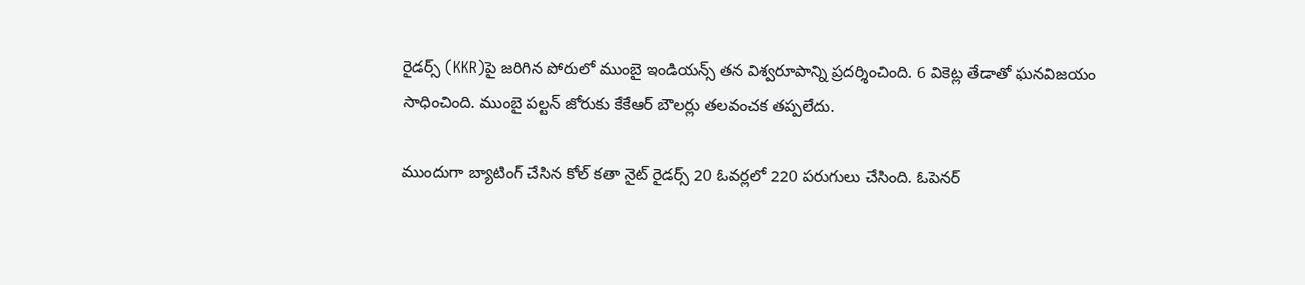రైడర్స్ (KKR)పై జరిగిన పోరులో ముంబై ఇండియన్స్ తన విశ్వరూపాన్ని ప్రదర్శించింది. 6 వికెట్ల తేడాతో ఘనవిజయం సాధించింది. ముంబై పల్టన్ జోరుకు కేకేఆర్ బౌలర్లు తలవంచక తప్పలేదు.

ముందుగా బ్యాటింగ్ చేసిన కోల్ కతా నైట్ రైడర్స్ 20 ఓవర్లలో 220 పరుగులు చేసింది. ఓపెనర్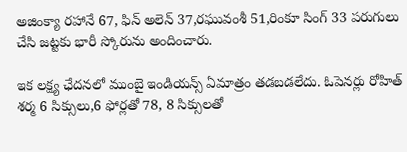అజింక్యా రహానే 67, ఫిన్ అలెన్ 37,రఘువంశీ 51,రింకూ సింగ్ 33 పరుగులు చేసి జట్టకు భారీ స్కోరును అందించారు.

ఇక లక్ష్య ఛేదనలో ముంబై ఇండియన్స్ ఏమాత్రం తడబడలేదు. ఓపెనర్లు రోహిత్ శర్మ 6 సిక్సులు,6 ఫోర్లతో 78, 8 సిక్సులతో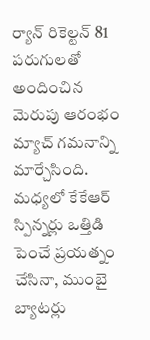ర్యాన్ రికెల్టన్ 81 పరుగులతో అందించిన మెరుపు ఆరంభం మ్యాచ్ గమనాన్ని మార్చేసింది. మధ్యలో కేకేఆర్ స్పిన్నర్లు ఒత్తిడి పెంచే ప్రయత్నం చేసినా, ముంబై బ్యాటర్లు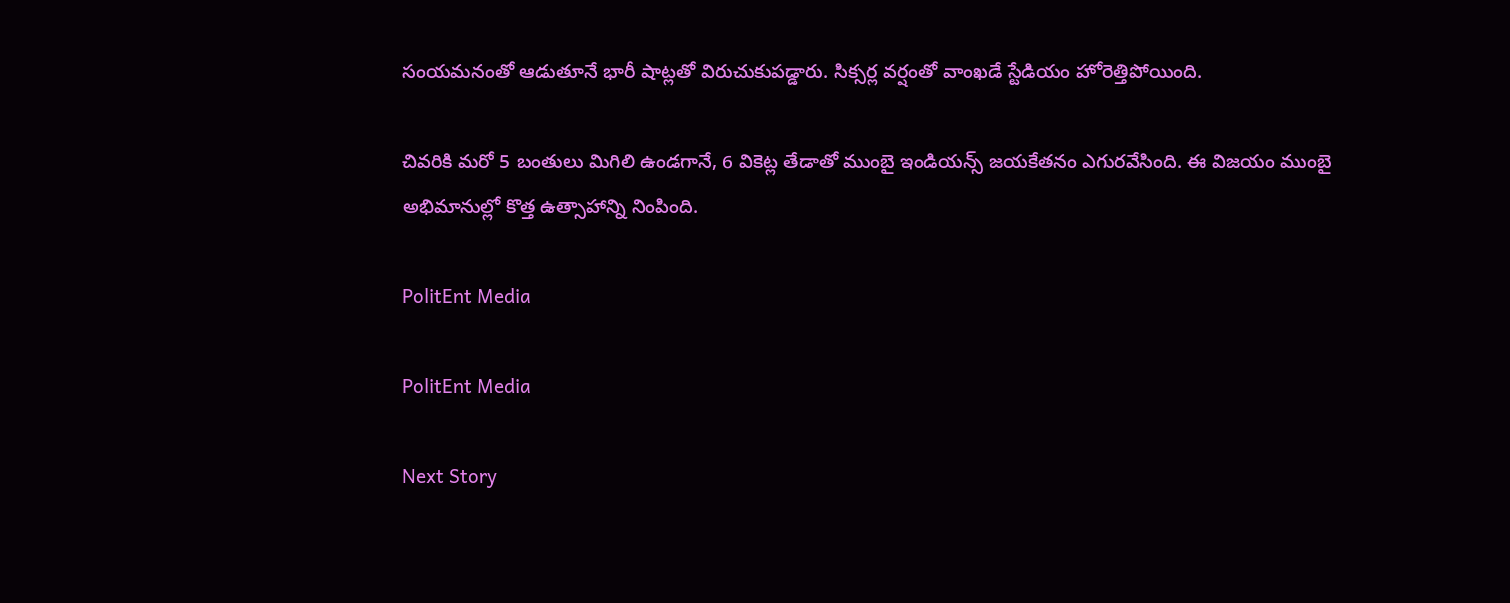సంయమనంతో ఆడుతూనే భారీ షాట్లతో విరుచుకుపడ్డారు. సిక్సర్ల వర్షంతో వాంఖడే స్టేడియం హోరెత్తిపోయింది.

చివరికి మరో 5 బంతులు మిగిలి ఉండగానే, 6 వికెట్ల తేడాతో ముంబై ఇండియన్స్ జయకేతనం ఎగురవేసింది. ఈ విజయం ముంబై అభిమానుల్లో కొత్త ఉత్సాహాన్ని నింపింది.

PolitEnt Media

PolitEnt Media

Next Story